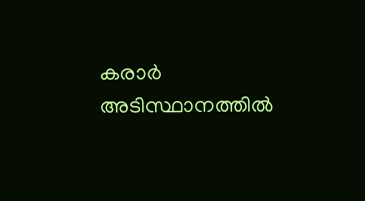കരാർ അടിസ്ഥാനത്തിൽ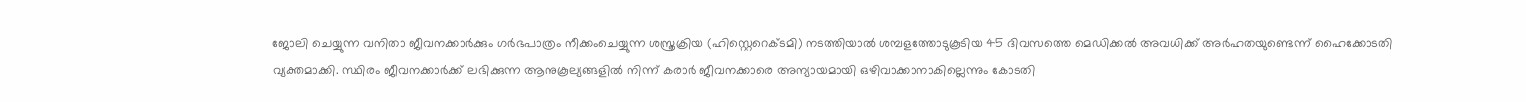ജോലി ചെയ്യുന്ന വനിതാ ജീവനക്കാർക്കും ഗർഭപാത്രം നീക്കംചെയ്യുന്ന ശസ്ത്രക്രിയ (ഹിസ്റ്റെറെക്ടമി) നടത്തിയാൽ ശമ്പളത്തോടുകൂടിയ 45 ദിവസത്തെ മെഡിക്കൽ അവധിക്ക് അർഹതയുണ്ടെന്ന് ഹൈക്കോടതി വ്യക്തമാക്കി. സ്ഥിരം ജീവനക്കാർക്ക് ലഭിക്കുന്ന ആനുകൂല്യങ്ങളിൽ നിന്ന് കരാർ ജീവനക്കാരെ അന്യായമായി ഒഴിവാക്കാനാകില്ലെന്നും കോടതി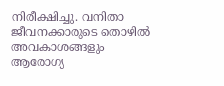നിരീക്ഷിച്ചു. വനിതാ ജീവനക്കാരുടെ തൊഴിൽ അവകാശങ്ങളും ആരോഗ്യ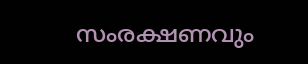സംരക്ഷണവും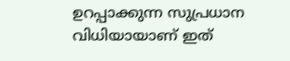ഉറപ്പാക്കുന്ന സുപ്രധാന വിധിയായാണ് ഇത്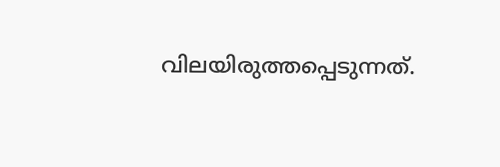വിലയിരുത്തപ്പെടുന്നത്.